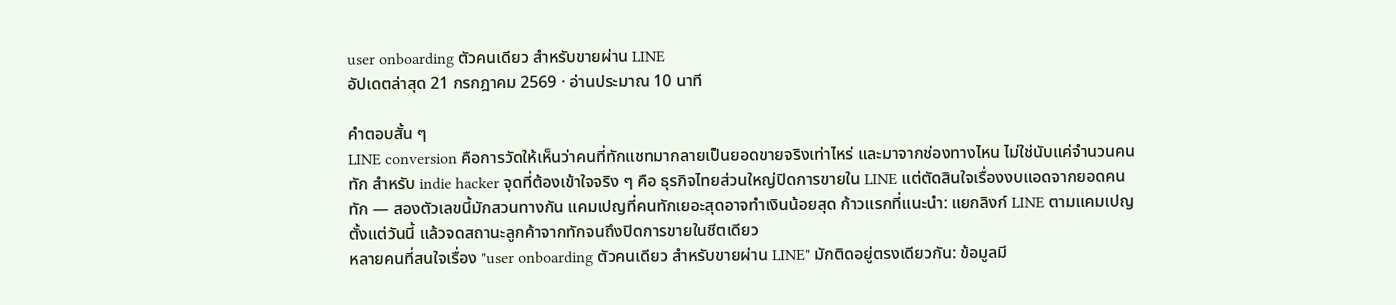user onboarding ตัวคนเดียว สำหรับขายผ่าน LINE
อัปเดตล่าสุด 21 กรกฎาคม 2569 · อ่านประมาณ 10 นาที

คำตอบสั้น ๆ
LINE conversion คือการวัดให้เห็นว่าคนที่ทักแชทมากลายเป็นยอดขายจริงเท่าไหร่ และมาจากช่องทางไหน ไม่ใช่นับแค่จำนวนคนทัก สำหรับ indie hacker จุดที่ต้องเข้าใจจริง ๆ คือ ธุรกิจไทยส่วนใหญ่ปิดการขายใน LINE แต่ตัดสินใจเรื่องงบแอดจากยอดคนทัก — สองตัวเลขนี้มักสวนทางกัน แคมเปญที่คนทักเยอะสุดอาจทำเงินน้อยสุด ก้าวแรกที่แนะนำ: แยกลิงก์ LINE ตามแคมเปญตั้งแต่วันนี้ แล้วจดสถานะลูกค้าจากทักจนถึงปิดการขายในชีตเดียว
หลายคนที่สนใจเรื่อง "user onboarding ตัวคนเดียว สำหรับขายผ่าน LINE" มักติดอยู่ตรงเดียวกัน: ข้อมูลมี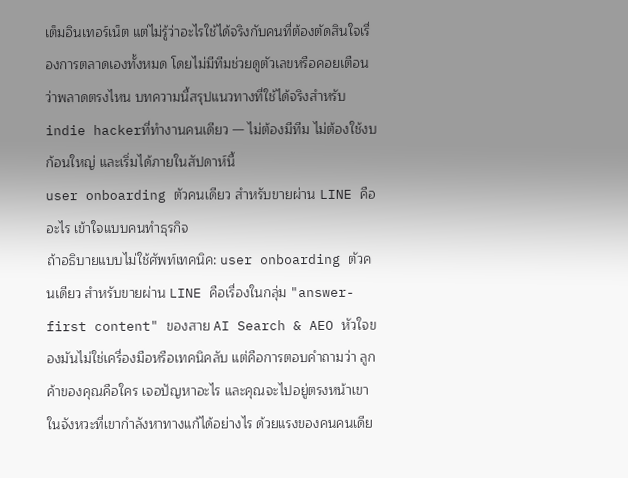เต็มอินเทอร์เน็ต แต่ไม่รู้ว่าอะไรใช้ได้จริงกับคนที่ต้องตัดสินใจเรื่องการตลาดเองทั้งหมด โดยไม่มีทีมช่วยดูตัวเลขหรือคอยเตือนว่าพลาดตรงไหน บทความนี้สรุปแนวทางที่ใช้ได้จริงสำหรับindie hackerที่ทำงานคนเดียว — ไม่ต้องมีทีม ไม่ต้องใช้งบก้อนใหญ่ และเริ่มได้ภายในสัปดาห์นี้
user onboarding ตัวคนเดียว สำหรับขายผ่าน LINE คืออะไร เข้าใจแบบคนทำธุรกิจ
ถ้าอธิบายแบบไม่ใช้ศัพท์เทคนิค: user onboarding ตัวคนเดียว สำหรับขายผ่าน LINE คือเรื่องในกลุ่ม "answer-first content" ของสาย AI Search & AEO หัวใจของมันไม่ใช่เครื่องมือหรือเทคนิคลับ แต่คือการตอบคำถามว่า ลูกค้าของคุณคือใคร เจอปัญหาอะไร และคุณจะไปอยู่ตรงหน้าเขาในจังหวะที่เขากำลังหาทางแก้ได้อย่างไร ด้วยแรงของคนคนเดีย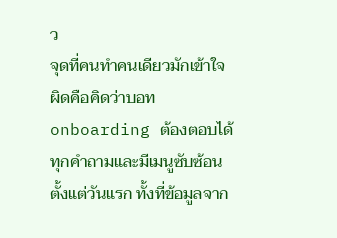ว
จุดที่คนทำคนเดียวมักเข้าใจผิดคือคิดว่าบอท onboarding ต้องตอบได้ทุกคำถามและมีเมนูซับซ้อนตั้งแต่วันแรก ทั้งที่ข้อมูลจาก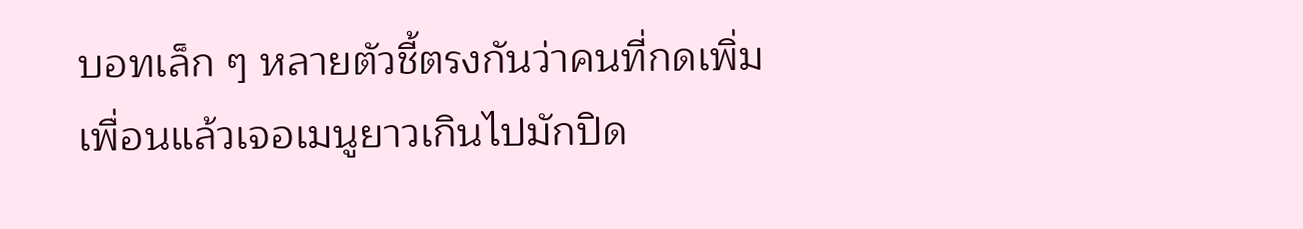บอทเล็ก ๆ หลายตัวชี้ตรงกันว่าคนที่กดเพิ่มเพื่อนแล้วเจอเมนูยาวเกินไปมักปิด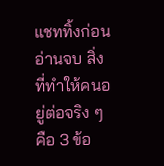แชททิ้งก่อนอ่านจบ สิ่งที่ทำให้คนอยู่ต่อจริง ๆ คือ 3 ข้อ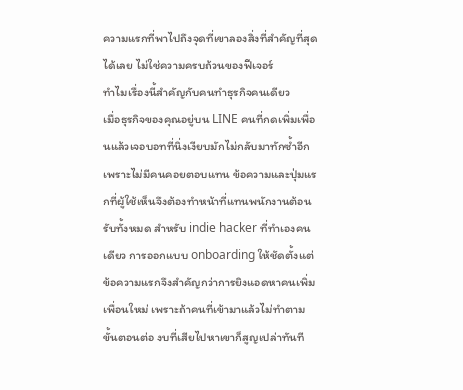ความแรกที่พาไปถึงจุดที่เขาลองสิ่งที่สำคัญที่สุดได้เลย ไม่ใช่ความครบถ้วนของฟีเจอร์
ทำไมเรื่องนี้สำคัญกับคนทำธุรกิจคนเดียว
เมื่อธุรกิจของคุณอยู่บน LINE คนที่กดเพิ่มเพื่อนแล้วเจอบอทที่นิ่งเงียบมักไม่กลับมาทักซ้ำอีก เพราะไม่มีคนคอยตอบแทน ข้อความและปุ่มแรกที่ผู้ใช้เห็นจึงต้องทำหน้าที่แทนพนักงานต้อนรับทั้งหมด สำหรับ indie hacker ที่ทำเองคนเดียว การออกแบบ onboarding ให้ชัดตั้งแต่ข้อความแรกจึงสำคัญกว่าการยิงแอดหาคนเพิ่มเพื่อนใหม่ เพราะถ้าคนที่เข้ามาแล้วไม่ทำตามขั้นตอนต่อ งบที่เสียไปหาเขาก็สูญเปล่าทันที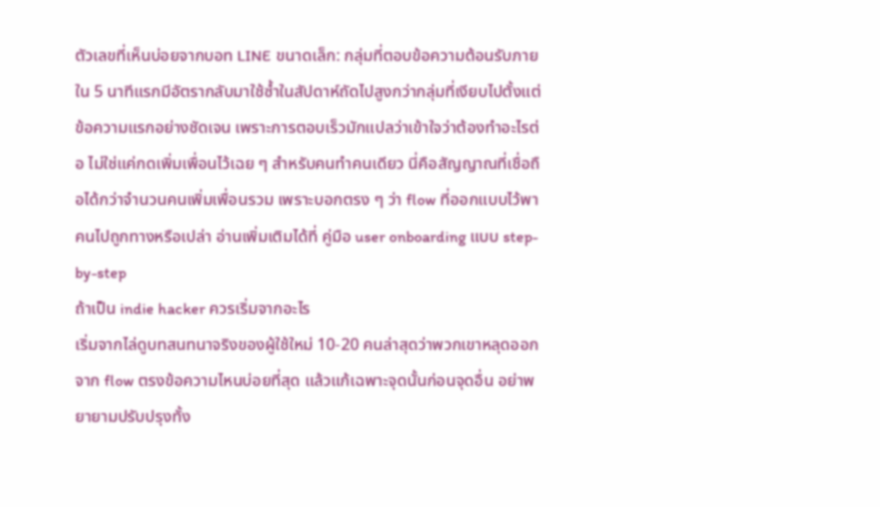ตัวเลขที่เห็นบ่อยจากบอท LINE ขนาดเล็ก: กลุ่มที่ตอบข้อความต้อนรับภายใน 5 นาทีแรกมีอัตรากลับมาใช้ซ้ำในสัปดาห์ถัดไปสูงกว่ากลุ่มที่เงียบไปตั้งแต่ข้อความแรกอย่างชัดเจน เพราะการตอบเร็วมักแปลว่าเข้าใจว่าต้องทำอะไรต่อ ไม่ใช่แค่กดเพิ่มเพื่อนไว้เฉย ๆ สำหรับคนทำคนเดียว นี่คือสัญญาณที่เชื่อถือได้กว่าจำนวนคนเพิ่มเพื่อนรวม เพราะบอกตรง ๆ ว่า flow ที่ออกแบบไว้พาคนไปถูกทางหรือเปล่า อ่านเพิ่มเติมได้ที่ คู่มือ user onboarding แบบ step-by-step
ถ้าเป็น indie hacker ควรเริ่มจากอะไร
เริ่มจากไล่ดูบทสนทนาจริงของผู้ใช้ใหม่ 10-20 คนล่าสุดว่าพวกเขาหลุดออกจาก flow ตรงข้อความไหนบ่อยที่สุด แล้วแก้เฉพาะจุดนั้นก่อนจุดอื่น อย่าพยายามปรับปรุงทั้ง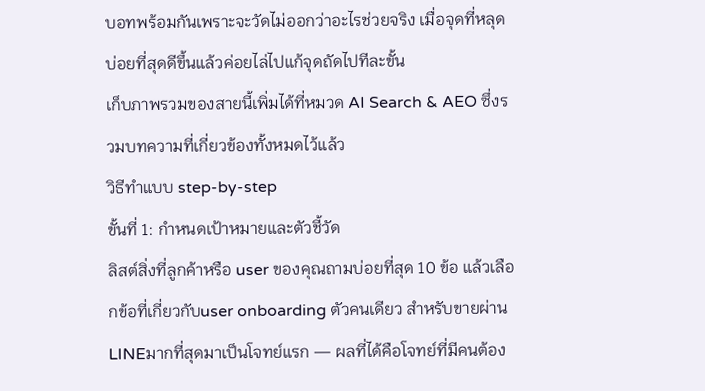บอทพร้อมกันเพราะจะวัดไม่ออกว่าอะไรช่วยจริง เมื่อจุดที่หลุดบ่อยที่สุดดีขึ้นแล้วค่อยไล่ไปแก้จุดถัดไปทีละขั้น
เก็บภาพรวมของสายนี้เพิ่มได้ที่หมวด AI Search & AEO ซึ่งรวมบทความที่เกี่ยวข้องทั้งหมดไว้แล้ว
วิธีทำแบบ step-by-step
ขั้นที่ 1: กำหนดเป้าหมายและตัวชี้วัด
ลิสต์สิ่งที่ลูกค้าหรือ user ของคุณถามบ่อยที่สุด 10 ข้อ แล้วเลือกข้อที่เกี่ยวกับuser onboarding ตัวคนเดียว สำหรับขายผ่าน LINEมากที่สุดมาเป็นโจทย์แรก — ผลที่ได้คือโจทย์ที่มีคนต้อง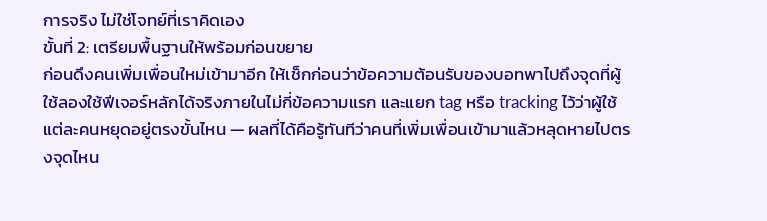การจริง ไม่ใช่โจทย์ที่เราคิดเอง
ขั้นที่ 2: เตรียมพื้นฐานให้พร้อมก่อนขยาย
ก่อนดึงคนเพิ่มเพื่อนใหม่เข้ามาอีก ให้เช็กก่อนว่าข้อความต้อนรับของบอทพาไปถึงจุดที่ผู้ใช้ลองใช้ฟีเจอร์หลักได้จริงภายในไม่กี่ข้อความแรก และแยก tag หรือ tracking ไว้ว่าผู้ใช้แต่ละคนหยุดอยู่ตรงขั้นไหน — ผลที่ได้คือรู้ทันทีว่าคนที่เพิ่มเพื่อนเข้ามาแล้วหลุดหายไปตรงจุดไหน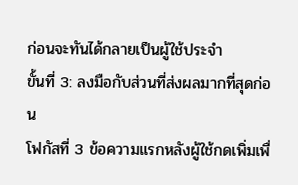ก่อนจะทันได้กลายเป็นผู้ใช้ประจำ
ขั้นที่ 3: ลงมือกับส่วนที่ส่งผลมากที่สุดก่อน
โฟกัสที่ 3 ข้อความแรกหลังผู้ใช้กดเพิ่มเพื่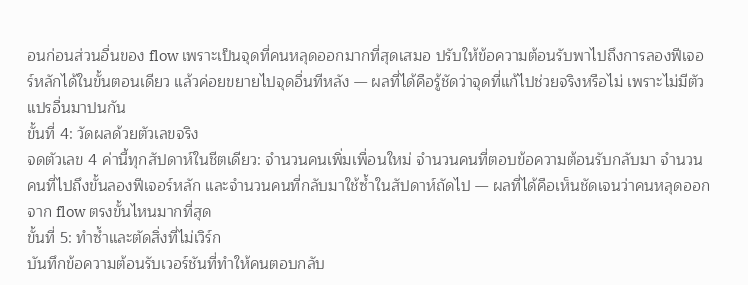อนก่อนส่วนอื่นของ flow เพราะเป็นจุดที่คนหลุดออกมากที่สุดเสมอ ปรับให้ข้อความต้อนรับพาไปถึงการลองฟีเจอร์หลักได้ในขั้นตอนเดียว แล้วค่อยขยายไปจุดอื่นทีหลัง — ผลที่ได้คือรู้ชัดว่าจุดที่แก้ไปช่วยจริงหรือไม่ เพราะไม่มีตัวแปรอื่นมาปนกัน
ขั้นที่ 4: วัดผลด้วยตัวเลขจริง
จดตัวเลข 4 ค่านี้ทุกสัปดาห์ในชีตเดียว: จำนวนคนเพิ่มเพื่อนใหม่ จำนวนคนที่ตอบข้อความต้อนรับกลับมา จำนวนคนที่ไปถึงขั้นลองฟีเจอร์หลัก และจำนวนคนที่กลับมาใช้ซ้ำในสัปดาห์ถัดไป — ผลที่ได้คือเห็นชัดเจนว่าคนหลุดออกจาก flow ตรงขั้นไหนมากที่สุด
ขั้นที่ 5: ทำซ้ำและตัดสิ่งที่ไม่เวิร์ก
บันทึกข้อความต้อนรับเวอร์ชันที่ทำให้คนตอบกลับ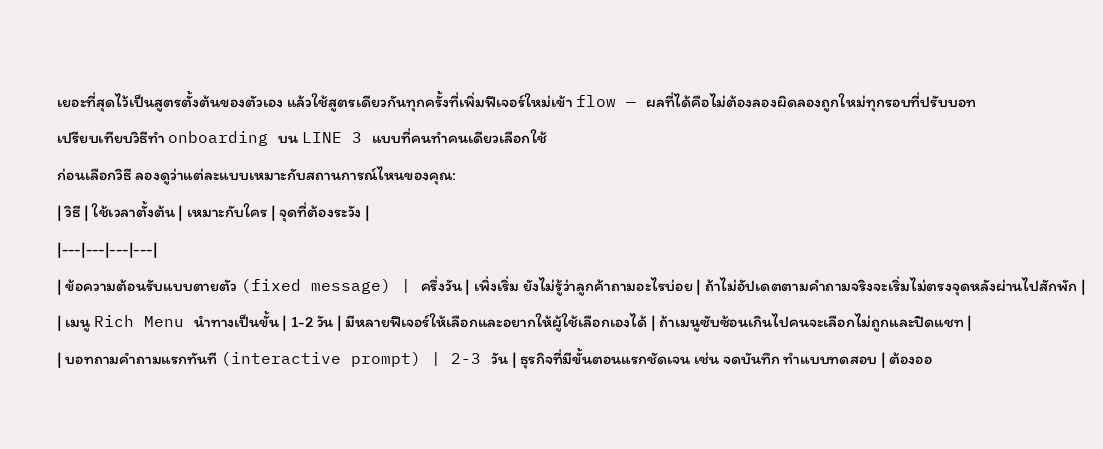เยอะที่สุดไว้เป็นสูตรตั้งต้นของตัวเอง แล้วใช้สูตรเดียวกันทุกครั้งที่เพิ่มฟีเจอร์ใหม่เข้า flow — ผลที่ได้คือไม่ต้องลองผิดลองถูกใหม่ทุกรอบที่ปรับบอท
เปรียบเทียบวิธีทำ onboarding บน LINE 3 แบบที่คนทำคนเดียวเลือกใช้
ก่อนเลือกวิธี ลองดูว่าแต่ละแบบเหมาะกับสถานการณ์ไหนของคุณ:
| วิธี | ใช้เวลาตั้งต้น | เหมาะกับใคร | จุดที่ต้องระวัง |
|---|---|---|---|
| ข้อความต้อนรับแบบตายตัว (fixed message) | ครึ่งวัน | เพิ่งเริ่ม ยังไม่รู้ว่าลูกค้าถามอะไรบ่อย | ถ้าไม่อัปเดตตามคำถามจริงจะเริ่มไม่ตรงจุดหลังผ่านไปสักพัก |
| เมนู Rich Menu นำทางเป็นขั้น | 1-2 วัน | มีหลายฟีเจอร์ให้เลือกและอยากให้ผู้ใช้เลือกเองได้ | ถ้าเมนูซับซ้อนเกินไปคนจะเลือกไม่ถูกและปิดแชท |
| บอทถามคำถามแรกทันที (interactive prompt) | 2-3 วัน | ธุรกิจที่มีขั้นตอนแรกชัดเจน เช่น จดบันทึก ทำแบบทดสอบ | ต้องออ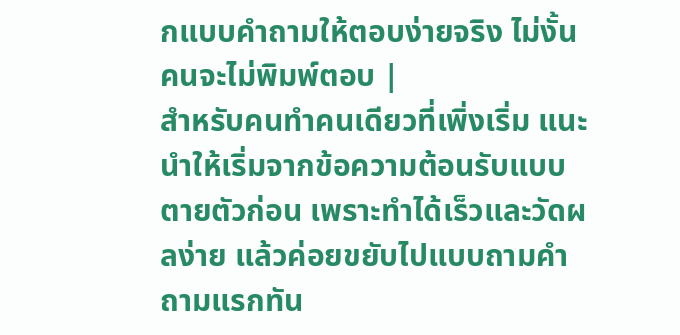กแบบคำถามให้ตอบง่ายจริง ไม่งั้นคนจะไม่พิมพ์ตอบ |
สำหรับคนทำคนเดียวที่เพิ่งเริ่ม แนะนำให้เริ่มจากข้อความต้อนรับแบบตายตัวก่อน เพราะทำได้เร็วและวัดผลง่าย แล้วค่อยขยับไปแบบถามคำถามแรกทัน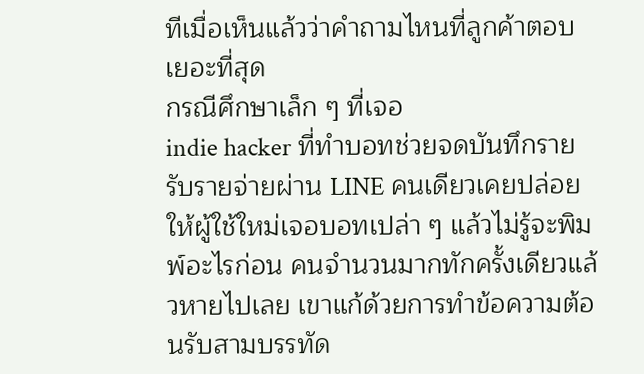ทีเมื่อเห็นแล้วว่าคำถามไหนที่ลูกค้าตอบเยอะที่สุด
กรณีศึกษาเล็ก ๆ ที่เจอ
indie hacker ที่ทำบอทช่วยจดบันทึกรายรับรายจ่ายผ่าน LINE คนเดียวเคยปล่อยให้ผู้ใช้ใหม่เจอบอทเปล่า ๆ แล้วไม่รู้จะพิมพ์อะไรก่อน คนจำนวนมากทักครั้งเดียวแล้วหายไปเลย เขาแก้ด้วยการทำข้อความต้อนรับสามบรรทัด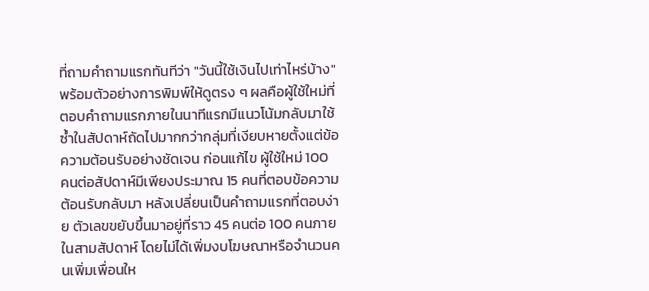ที่ถามคำถามแรกทันทีว่า "วันนี้ใช้เงินไปเท่าไหร่บ้าง" พร้อมตัวอย่างการพิมพ์ให้ดูตรง ๆ ผลคือผู้ใช้ใหม่ที่ตอบคำถามแรกภายในนาทีแรกมีแนวโน้มกลับมาใช้ซ้ำในสัปดาห์ถัดไปมากกว่ากลุ่มที่เงียบหายตั้งแต่ข้อความต้อนรับอย่างชัดเจน ก่อนแก้ไข ผู้ใช้ใหม่ 100 คนต่อสัปดาห์มีเพียงประมาณ 15 คนที่ตอบข้อความต้อนรับกลับมา หลังเปลี่ยนเป็นคำถามแรกที่ตอบง่าย ตัวเลขขยับขึ้นมาอยู่ที่ราว 45 คนต่อ 100 คนภายในสามสัปดาห์ โดยไม่ได้เพิ่มงบโฆษณาหรือจำนวนคนเพิ่มเพื่อนให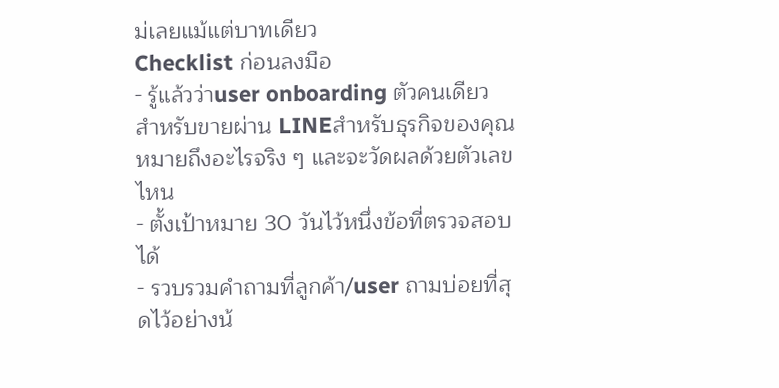ม่เลยแม้แต่บาทเดียว
Checklist ก่อนลงมือ
- รู้แล้วว่าuser onboarding ตัวคนเดียว สำหรับขายผ่าน LINEสำหรับธุรกิจของคุณหมายถึงอะไรจริง ๆ และจะวัดผลด้วยตัวเลขไหน
- ตั้งเป้าหมาย 30 วันไว้หนึ่งข้อที่ตรวจสอบได้
- รวบรวมคำถามที่ลูกค้า/user ถามบ่อยที่สุดไว้อย่างน้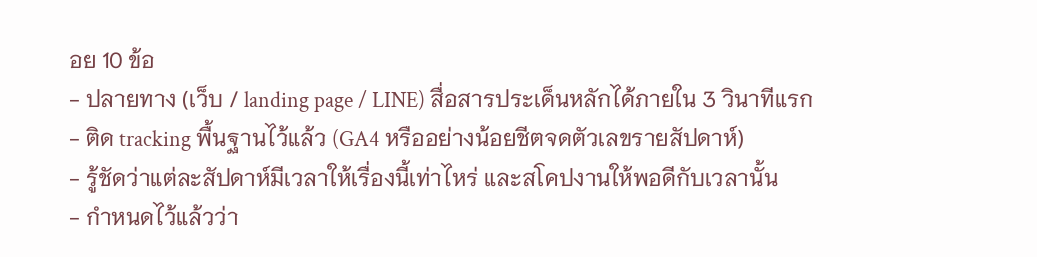อย 10 ข้อ
- ปลายทาง (เว็บ / landing page / LINE) สื่อสารประเด็นหลักได้ภายใน 3 วินาทีแรก
- ติด tracking พื้นฐานไว้แล้ว (GA4 หรืออย่างน้อยชีตจดตัวเลขรายสัปดาห์)
- รู้ชัดว่าแต่ละสัปดาห์มีเวลาให้เรื่องนี้เท่าไหร่ และสโคปงานให้พอดีกับเวลานั้น
- กำหนดไว้แล้วว่า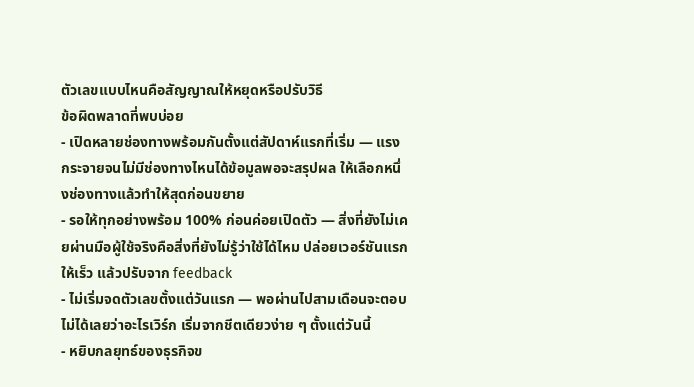ตัวเลขแบบไหนคือสัญญาณให้หยุดหรือปรับวิธี
ข้อผิดพลาดที่พบบ่อย
- เปิดหลายช่องทางพร้อมกันตั้งแต่สัปดาห์แรกที่เริ่ม — แรงกระจายจนไม่มีช่องทางไหนได้ข้อมูลพอจะสรุปผล ให้เลือกหนึ่งช่องทางแล้วทำให้สุดก่อนขยาย
- รอให้ทุกอย่างพร้อม 100% ก่อนค่อยเปิดตัว — สิ่งที่ยังไม่เคยผ่านมือผู้ใช้จริงคือสิ่งที่ยังไม่รู้ว่าใช้ได้ไหม ปล่อยเวอร์ชันแรกให้เร็ว แล้วปรับจาก feedback
- ไม่เริ่มจดตัวเลขตั้งแต่วันแรก — พอผ่านไปสามเดือนจะตอบไม่ได้เลยว่าอะไรเวิร์ก เริ่มจากชีตเดียวง่าย ๆ ตั้งแต่วันนี้
- หยิบกลยุทธ์ของธุรกิจข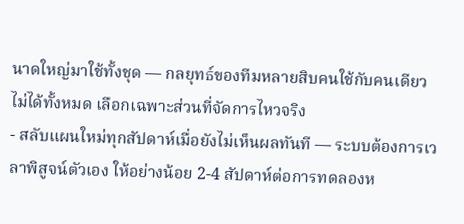นาดใหญ่มาใช้ทั้งชุด — กลยุทธ์ของทีมหลายสิบคนใช้กับคนเดียวไม่ได้ทั้งหมด เลือกเฉพาะส่วนที่จัดการไหวจริง
- สลับแผนใหม่ทุกสัปดาห์เมื่อยังไม่เห็นผลทันที — ระบบต้องการเวลาพิสูจน์ตัวเอง ให้อย่างน้อย 2-4 สัปดาห์ต่อการทดลองห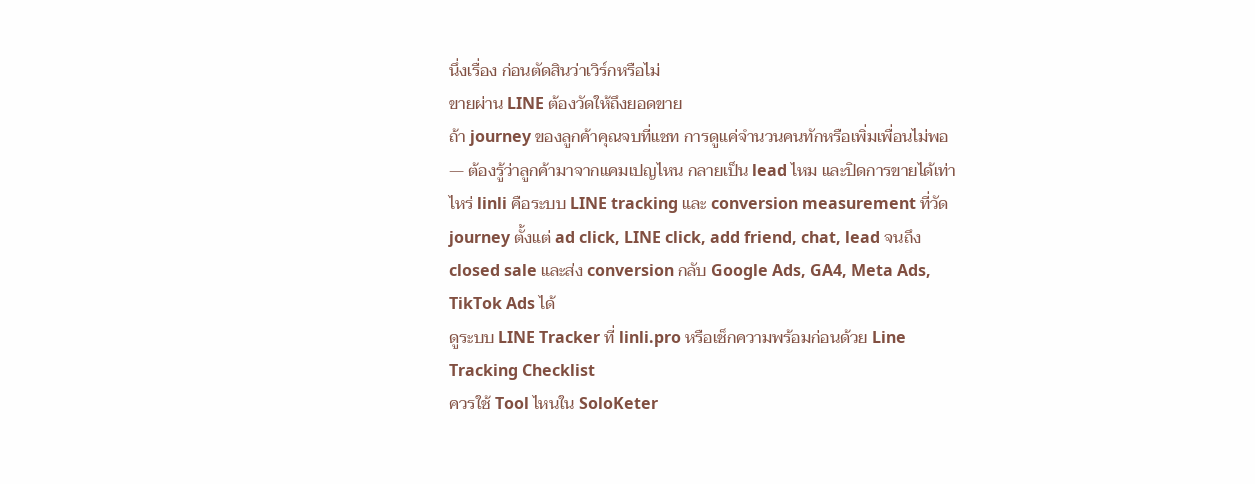นึ่งเรื่อง ก่อนตัดสินว่าเวิร์กหรือไม่
ขายผ่าน LINE ต้องวัดให้ถึงยอดขาย
ถ้า journey ของลูกค้าคุณจบที่แชท การดูแค่จำนวนคนทักหรือเพิ่มเพื่อนไม่พอ — ต้องรู้ว่าลูกค้ามาจากแคมเปญไหน กลายเป็น lead ไหม และปิดการขายได้เท่าไหร่ linli คือระบบ LINE tracking และ conversion measurement ที่วัด journey ตั้งแต่ ad click, LINE click, add friend, chat, lead จนถึง closed sale และส่ง conversion กลับ Google Ads, GA4, Meta Ads, TikTok Ads ได้
ดูระบบ LINE Tracker ที่ linli.pro หรือเช็กความพร้อมก่อนด้วย Line Tracking Checklist
ควรใช้ Tool ไหนใน SoloKeter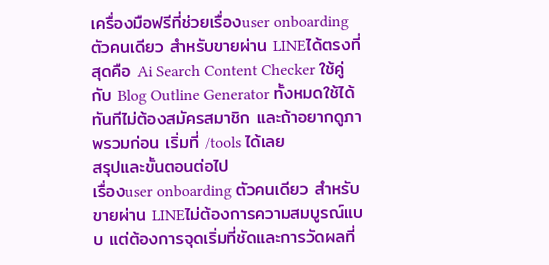เครื่องมือฟรีที่ช่วยเรื่องuser onboarding ตัวคนเดียว สำหรับขายผ่าน LINEได้ตรงที่สุดคือ Ai Search Content Checker ใช้คู่กับ Blog Outline Generator ทั้งหมดใช้ได้ทันทีไม่ต้องสมัครสมาชิก และถ้าอยากดูภาพรวมก่อน เริ่มที่ /tools ได้เลย
สรุปและขั้นตอนต่อไป
เรื่องuser onboarding ตัวคนเดียว สำหรับขายผ่าน LINEไม่ต้องการความสมบูรณ์แบบ แต่ต้องการจุดเริ่มที่ชัดและการวัดผลที่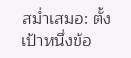สม่ำเสมอ: ตั้งเป้าหนึ่งข้อ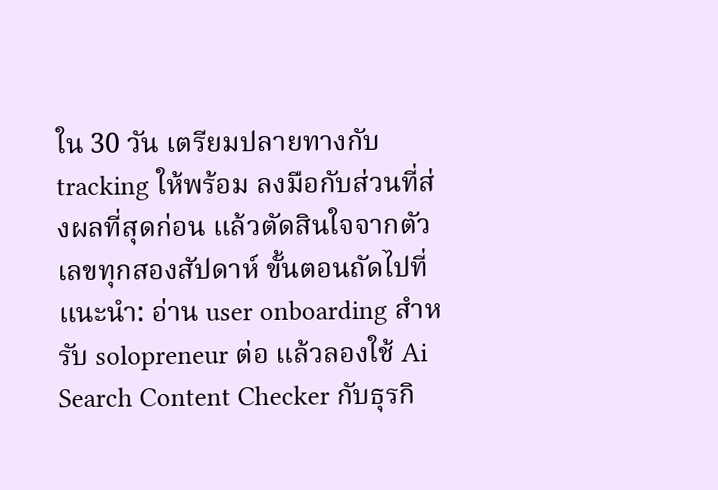ใน 30 วัน เตรียมปลายทางกับ tracking ให้พร้อม ลงมือกับส่วนที่ส่งผลที่สุดก่อน แล้วตัดสินใจจากตัวเลขทุกสองสัปดาห์ ขั้นตอนถัดไปที่แนะนำ: อ่าน user onboarding สำหรับ solopreneur ต่อ แล้วลองใช้ Ai Search Content Checker กับธุรกิ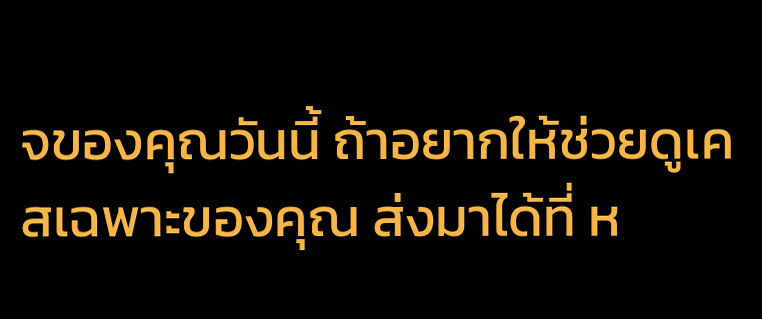จของคุณวันนี้ ถ้าอยากให้ช่วยดูเคสเฉพาะของคุณ ส่งมาได้ที่ ห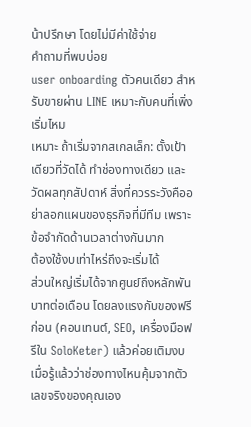น้าปรึกษา โดยไม่มีค่าใช้จ่าย
คำถามที่พบบ่อย
user onboarding ตัวคนเดียว สำหรับขายผ่าน LINE เหมาะกับคนที่เพิ่งเริ่มไหม
เหมาะ ถ้าเริ่มจากสเกลเล็ก: ตั้งเป้าเดียวที่วัดได้ ทำช่องทางเดียว และวัดผลทุกสัปดาห์ สิ่งที่ควรระวังคืออย่าลอกแผนของธุรกิจที่มีทีม เพราะข้อจำกัดด้านเวลาต่างกันมาก
ต้องใช้งบเท่าไหร่ถึงจะเริ่มได้
ส่วนใหญ่เริ่มได้จากศูนย์ถึงหลักพันบาทต่อเดือน โดยลงแรงกับของฟรีก่อน (คอนเทนต์, SEO, เครื่องมือฟรีใน SoloKeter) แล้วค่อยเติมงบเมื่อรู้แล้วว่าช่องทางไหนคุ้มจากตัวเลขจริงของคุณเอง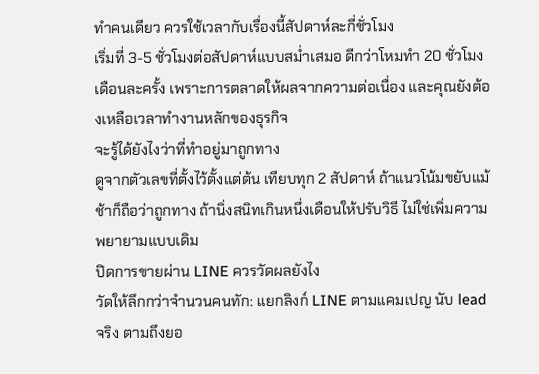ทำคนเดียว ควรใช้เวลากับเรื่องนี้สัปดาห์ละกี่ชั่วโมง
เริ่มที่ 3-5 ชั่วโมงต่อสัปดาห์แบบสม่ำเสมอ ดีกว่าโหมทำ 20 ชั่วโมงเดือนละครั้ง เพราะการตลาดให้ผลจากความต่อเนื่อง และคุณยังต้องเหลือเวลาทำงานหลักของธุรกิจ
จะรู้ได้ยังไงว่าที่ทำอยู่มาถูกทาง
ดูจากตัวเลขที่ตั้งไว้ตั้งแต่ต้น เทียบทุก 2 สัปดาห์ ถ้าแนวโน้มขยับแม้ช้าก็ถือว่าถูกทาง ถ้านิ่งสนิทเกินหนึ่งเดือนให้ปรับวิธี ไม่ใช่เพิ่มความพยายามแบบเดิม
ปิดการขายผ่าน LINE ควรวัดผลยังไง
วัดให้ลึกกว่าจำนวนคนทัก: แยกลิงก์ LINE ตามแคมเปญ นับ lead จริง ตามถึงยอ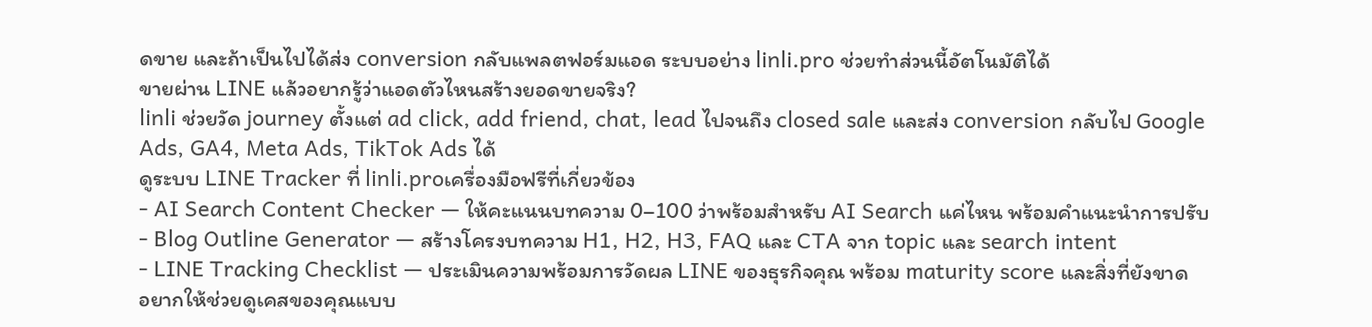ดขาย และถ้าเป็นไปได้ส่ง conversion กลับแพลตฟอร์มแอด ระบบอย่าง linli.pro ช่วยทำส่วนนี้อัตโนมัติได้
ขายผ่าน LINE แล้วอยากรู้ว่าแอดตัวไหนสร้างยอดขายจริง?
linli ช่วยวัด journey ตั้งแต่ ad click, add friend, chat, lead ไปจนถึง closed sale และส่ง conversion กลับไป Google Ads, GA4, Meta Ads, TikTok Ads ได้
ดูระบบ LINE Tracker ที่ linli.proเครื่องมือฟรีที่เกี่ยวข้อง
- AI Search Content Checker — ให้คะแนนบทความ 0–100 ว่าพร้อมสำหรับ AI Search แค่ไหน พร้อมคำแนะนำการปรับ
- Blog Outline Generator — สร้างโครงบทความ H1, H2, H3, FAQ และ CTA จาก topic และ search intent
- LINE Tracking Checklist — ประเมินความพร้อมการวัดผล LINE ของธุรกิจคุณ พร้อม maturity score และสิ่งที่ยังขาด
อยากให้ช่วยดูเคสของคุณแบบ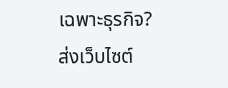เฉพาะธุรกิจ?
ส่งเว็บไซต์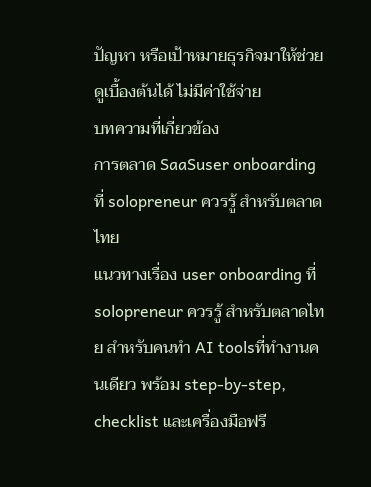ปัญหา หรือเป้าหมายธุรกิจมาให้ช่วยดูเบื้องต้นได้ ไม่มีค่าใช้จ่าย
บทความที่เกี่ยวข้อง
การตลาด SaaSuser onboarding ที่ solopreneur ควรรู้ สำหรับตลาดไทย
แนวทางเรื่อง user onboarding ที่ solopreneur ควรรู้ สำหรับตลาดไทย สำหรับคนทำ AI toolsที่ทำงานคนเดียว พร้อม step-by-step, checklist และเครื่องมือฟรี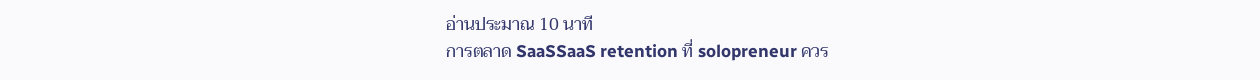อ่านประมาณ 10 นาที
การตลาด SaaSSaaS retention ที่ solopreneur ควร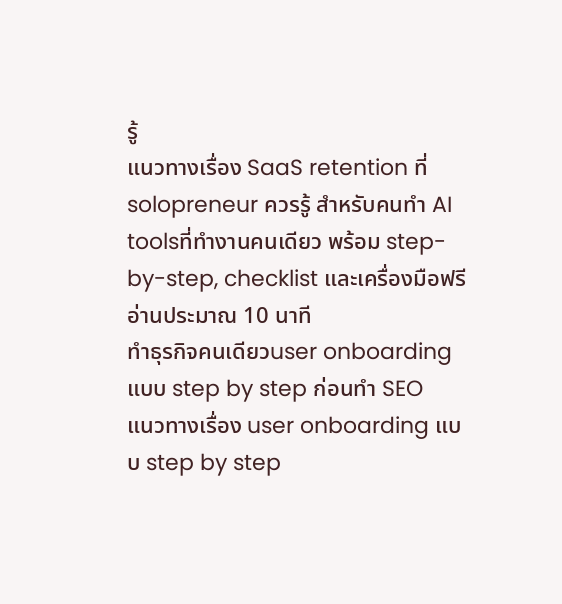รู้
แนวทางเรื่อง SaaS retention ที่ solopreneur ควรรู้ สำหรับคนทำ AI toolsที่ทำงานคนเดียว พร้อม step-by-step, checklist และเครื่องมือฟรี
อ่านประมาณ 10 นาที
ทำธุรกิจคนเดียวuser onboarding แบบ step by step ก่อนทำ SEO
แนวทางเรื่อง user onboarding แบบ step by step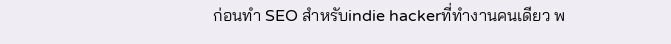ก่อนทำ SEO สำหรับindie hackerที่ทำงานคนเดียว พ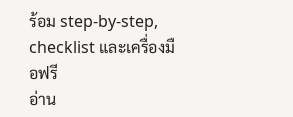ร้อม step-by-step, checklist และเครื่องมือฟรี
อ่าน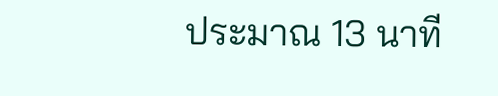ประมาณ 13 นาที